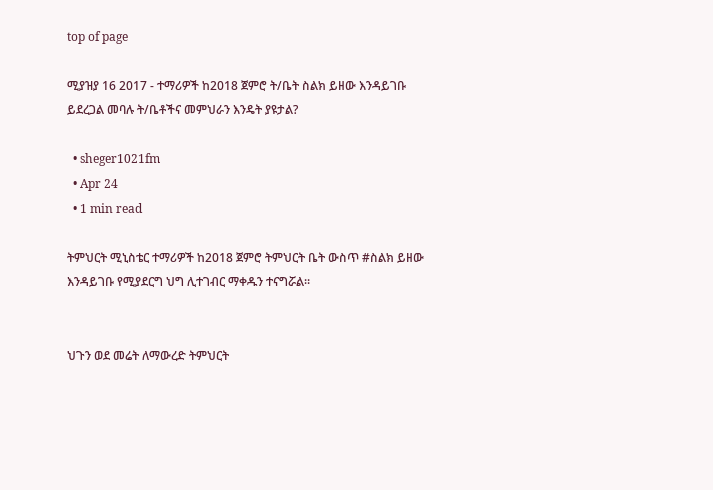top of page

ሚያዝያ 16 2017 - ተማሪዎች ከ2018 ጀምሮ ት/ቤት ስልክ ይዘው እንዳይገቡ ይደረጋል መባሉ ት/ቤቶችና መምህራን እንዴት ያዩታል?

  • sheger1021fm
  • Apr 24
  • 1 min read

ትምህርት ሚኒስቴር ተማሪዎች ከ2018 ጀምሮ ትምህርት ቤት ውስጥ #ስልክ ይዘው እንዳይገቡ የሚያደርግ ህግ ሊተገብር ማቀዱን ተናግሯል፡፡


ህጉን ወደ መሬት ለማውረድ ትምህርት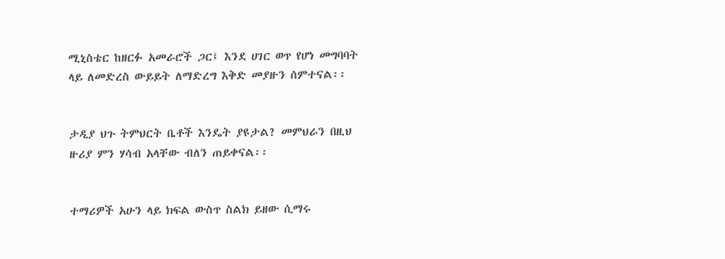ሚኒስቴር ከዘርፉ አመራሮች ጋር፤ እንደ ሀገር ወጥ የሆነ መግባባት ላይ ለመድረስ ውይይት ለማድረግ እቅድ መያዙን ሰምተናል፡፡


ታዲያ ህጉ ትምህርት ቤቶች እንዴት ያዩታል? መምህራን በዚህ ዙሪያ ምን ሃሳብ አላቸው ብለን ጠይቀናል፡፡


ተማሪዎች አሁን ላይ ክፍል ውስጥ ስልክ ይዘው ሲማሩ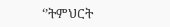‘’ትምህርት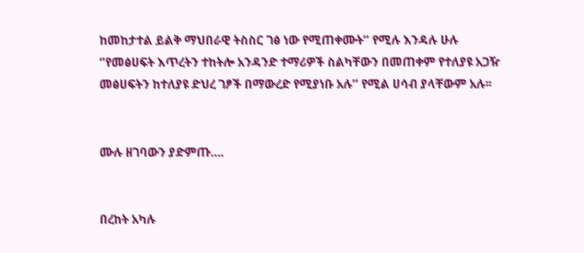ከመከታተል ይልቅ ማህበራዊ ትስስር ገፅ ነው የሚጠቀሙት’’ የሚሉ እንዳሉ ሁሉ ‘’የመፅሀፍት እጥረትን ተከትሎ አንዳንድ ተማሪዎች ስልካቸውን በመጠቀም የተለያዩ አጋዥ መፅሀፍትን ከተለያዩ ድህረ ገፆች በማውረድ የሚያነቡ አሉ’’ የሚል ሀሳብ ያላቸውም አሉ፡፡


ሙሉ ዘገባውን ያድምጡ….


በረከት አካሉ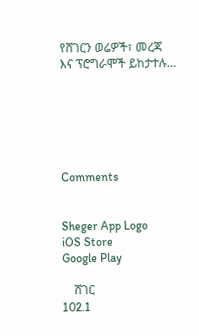የሸገርን ወሬዎች፣ መረጃ እና ፕሮግራሞች ይከታተሉ…






Comments


Sheger App Logo
iOS Store
Google Play

    ሸገር
102.1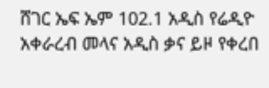ሸገር ኤፍ ኤም 102.1 አዲስ የሬዲዮ አቀራረብ መላና አዲስ ቃና ይዞ የቀረበ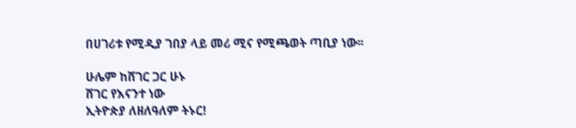በሀገሪቱ የሚዲያ ገበያ ላይ መሪ ሚና የሚጫወት ጣቢያ ነው፡፡

ሁሌም ከሸገር ጋር ሁኑ
ሸገር የእናንተ ነው
ኢትዮጵያ ለዘለዓለም ትኑር!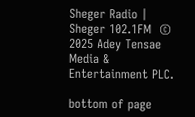Sheger Radio | Sheger 102.1FM  © 2025 Adey Tensae Media & Entertainment PLC.

bottom of page